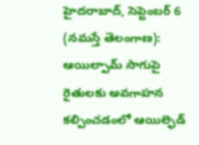హైదరాబాద్, సెప్టెంబర్ 6 (నమస్తే తెలంగాణ): ఆయిల్పామ్ సాగుపై రైతులకు అవగాహన కల్పించడంలో ఆయిల్ఫెడ్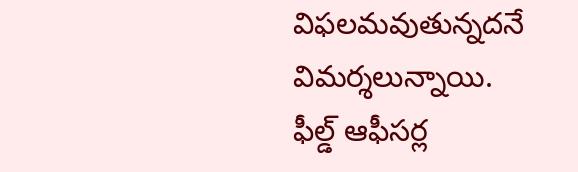విఫలమవుతున్నదనే విమర్శలున్నాయి. ఫీల్డ్ ఆఫీసర్ల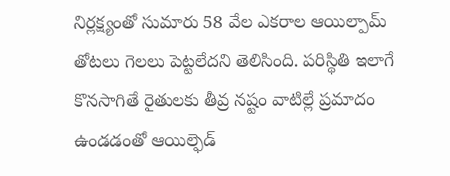నిర్లక్ష్యంతో సుమారు 58 వేల ఎకరాల ఆయిల్పామ్ తోటలు గెలలు పెట్టలేదని తెలిసింది. పరిస్థితి ఇలాగే కొనసాగితే రైతులకు తీవ్ర నష్టం వాటిల్లే ప్రమాదం ఉండడంతో ఆయిల్ఫెడ్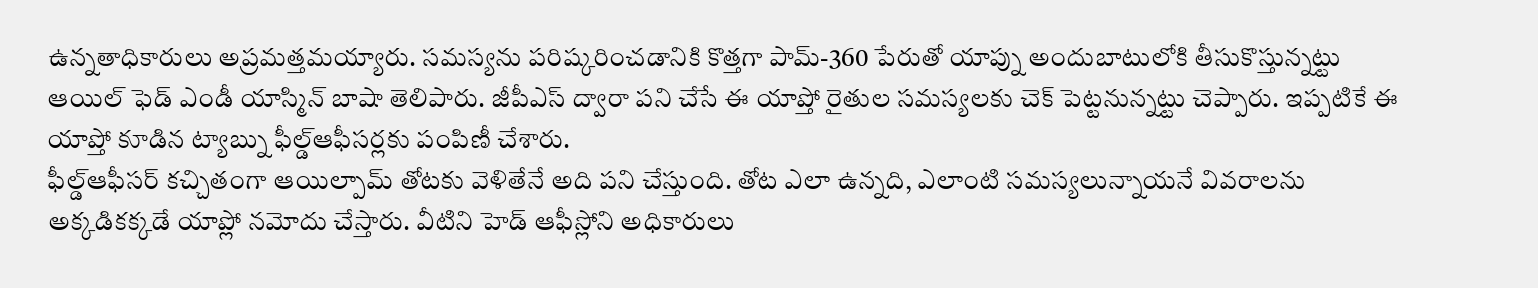ఉన్నతాధికారులు అప్రమత్తమయ్యారు. సమస్యను పరిష్కరించడానికి కొత్తగా పామ్-360 పేరుతో యాప్ను అందుబాటులోకి తీసుకొస్తున్నట్టు ఆయిల్ ఫెడ్ ఎండీ యాస్మిన్ బాషా తెలిపారు. జీపీఎస్ ద్వారా పని చేసే ఈ యాప్తో రైతుల సమస్యలకు చెక్ పెట్టనున్నట్టు చెప్పారు. ఇప్పటికే ఈ యాప్తో కూడిన ట్యాబ్ను ఫీల్డ్ఆఫీసర్లకు పంపిణీ చేశారు.
ఫీల్డ్ఆఫీసర్ కచ్చితంగా ఆయిల్పామ్ తోటకు వెళితేనే అది పని చేస్తుంది. తోట ఎలా ఉన్నది, ఎలాంటి సమస్యలున్నాయనే వివరాలను అక్కడికక్కడే యాప్లో నమోదు చేస్తారు. వీటిని హెడ్ ఆఫీస్లోని అధికారులు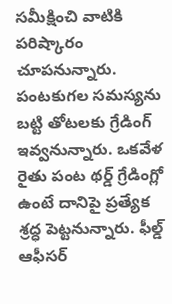సమీక్షించి వాటికి పరిష్కారం చూపనున్నారు. పంటకుగల సమస్యను బట్టి తోటలకు గ్రేడింగ్ ఇవ్వనున్నారు. ఒకవేళ రైతు పంట థర్డ్ గ్రేడింగ్లో ఉంటే దానిపై ప్రత్యేక శ్రద్ధ పెట్టనున్నారు. ఫీల్డ్ ఆఫీసర్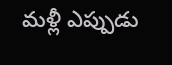మళ్లీ ఎప్పుడు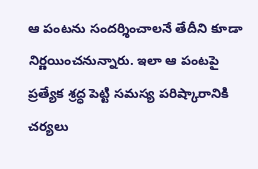ఆ పంటను సందర్శించాలనే తేదీని కూడా నిర్ణయించనున్నారు. ఇలా ఆ పంటపై ప్రత్యేక శ్రద్ధ పెట్టి సమస్య పరిష్కారానికి చర్యలు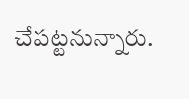చేపట్టనున్నారు.